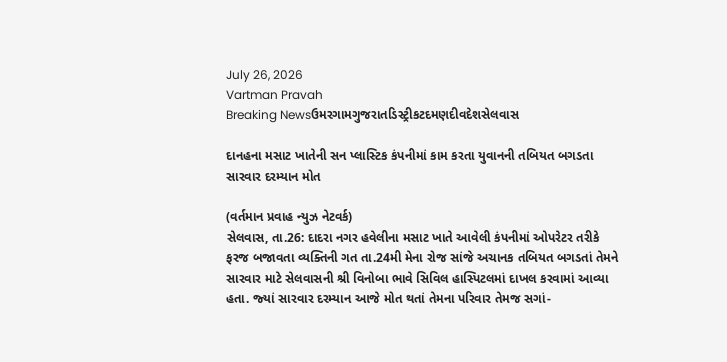July 26, 2026
Vartman Pravah
Breaking Newsઉમરગામગુજરાતડિસ્ટ્રીકટદમણદીવદેશસેલવાસ

દાનહના મસાટ ખાતેની સન પ્‍લાસ્‍ટિક કંપનીમાં કામ કરતા યુવાનની તબિયત બગડતા સારવાર દરમ્‍યાન મોત

(વર્તમાન પ્રવાહ ન્‍યુઝ નેટવર્ક)
સેલવાસ, તા.26: દાદરા નગર હવેલીના મસાટ ખાતે આવેલી કંપનીમાં ઓપરેટર તરીકે ફરજ બજાવતા વ્‍યક્‍તિની ગત તા.24મી મેના રોજ સાંજે અચાનક તબિયત બગડતાં તેમને સારવાર માટે સેલવાસની શ્રી વિનોબા ભાવે સિવિલ હાસ્‍પિટલમાં દાખલ કરવામાં આવ્‍યા હતા. જ્‍યાં સારવાર દરમ્‍યાન આજે મોત થતાં તેમના પરિવાર તેમજ સગાં-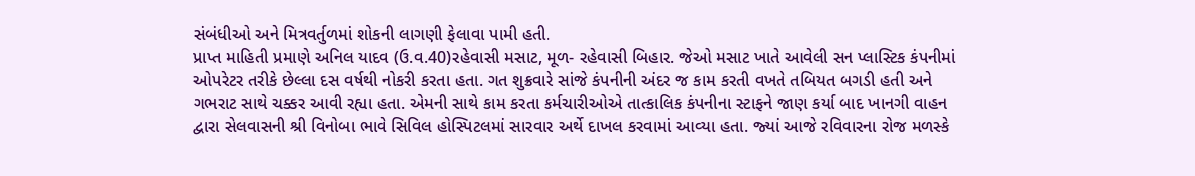સંબંધીઓ અને મિત્રવર્તુળમાં શોકની લાગણી ફેલાવા પામી હતી.
પ્રાપ્ત માહિતી પ્રમાણે અનિલ યાદવ (ઉ.વ.40)રહેવાસી મસાટ, મૂળ- રહેવાસી બિહાર. જેઓ મસાટ ખાતે આવેલી સન પ્‍લાસ્‍ટિક કંપનીમાં ઓપરેટર તરીકે છેલ્લા દસ વર્ષથી નોકરી કરતા હતા. ગત શુક્રવારે સાંજે કંપનીની અંદર જ કામ કરતી વખતે તબિયત બગડી હતી અને ગભરાટ સાથે ચક્કર આવી રહ્યા હતા. એમની સાથે કામ કરતા કર્મચારીઓએ તાત્‍કાલિક કંપનીના સ્‍ટાફને જાણ કર્યા બાદ ખાનગી વાહન દ્વારા સેલવાસની શ્રી વિનોબા ભાવે સિવિલ હોસ્‍પિટલમાં સારવાર અર્થે દાખલ કરવામાં આવ્‍યા હતા. જ્‍યાં આજે રવિવારના રોજ મળસ્‍કે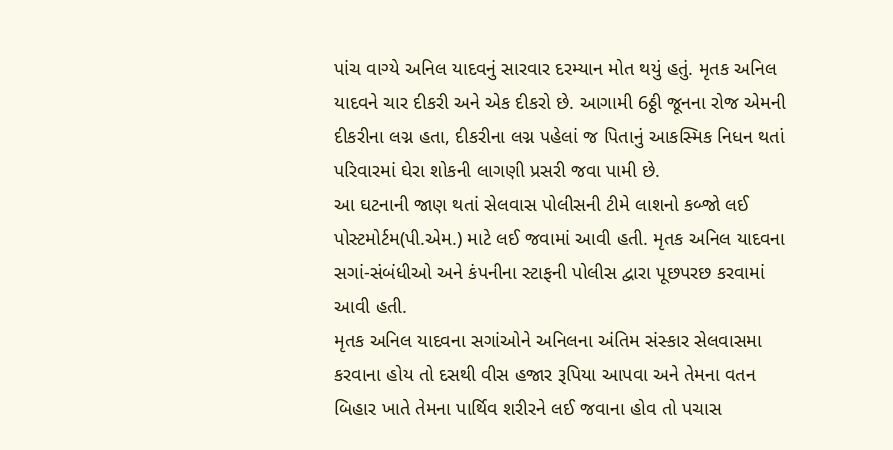પાંચ વાગ્‍યે અનિલ યાદવનું સારવાર દરમ્‍યાન મોત થયું હતું. મૃતક અનિલ યાદવને ચાર દીકરી અને એક દીકરો છે. આગામી 6ઠ્ઠી જૂનના રોજ એમની દીકરીના લગ્ન હતા, દીકરીના લગ્ન પહેલાં જ પિતાનું આકસ્‍મિક નિધન થતાં પરિવારમાં ઘેરા શોકની લાગણી પ્રસરી જવા પામી છે.
આ ઘટનાની જાણ થતાં સેલવાસ પોલીસની ટીમે લાશનો કબ્‍જો લઈ પોસ્‍ટમોર્ટમ(પી.એમ.) માટે લઈ જવામાં આવી હતી. મૃતક અનિલ યાદવના સગાં-સંબંધીઓ અને કંપનીના સ્‍ટાફની પોલીસ દ્વારા પૂછપરછ કરવામાં આવી હતી.
મૃતક અનિલ યાદવના સગાંઓને અનિલના અંતિમ સંસ્‍કાર સેલવાસમા કરવાના હોય તો દસથી વીસ હજાર રૂપિયા આપવા અને તેમના વતન બિહાર ખાતે તેમના પાર્થિવ શરીરને લઈ જવાના હોવ તો પચાસ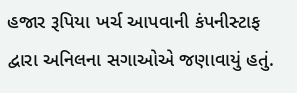હજાર રૂપિયા ખર્ચ આપવાની કંપનીસ્‍ટાફ દ્વારા અનિલના સગાઓએ જણાવાયું હતું.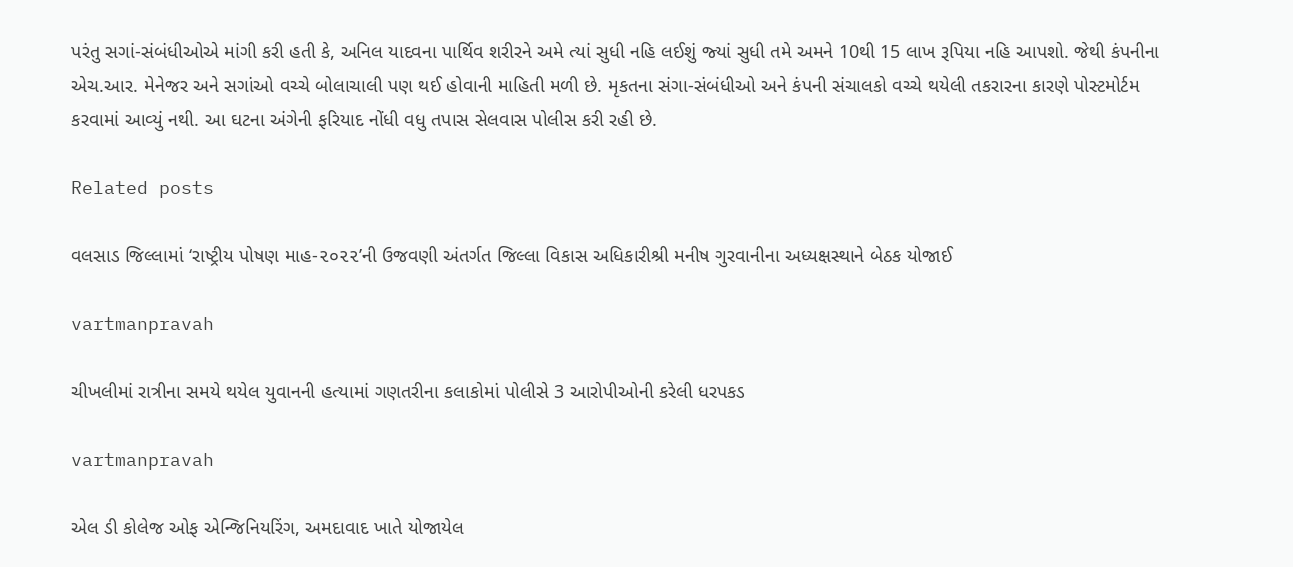પરંતુ સગાં-સંબંધીઓએ માંગી કરી હતી કે, અનિલ યાદવના પાર્થિવ શરીરને અમે ત્‍યાં સુધી નહિ લઈશું જ્‍યાં સુધી તમે અમને 10થી 15 લાખ રૂપિયા નહિ આપશો. જેથી કંપનીના એચ.આર. મેનેજર અને સગાંઓ વચ્‍ચે બોલાચાલી પણ થઈ હોવાની માહિતી મળી છે. મૃકતના સંગા-સંબંધીઓ અને કંપની સંચાલકો વચ્‍ચે થયેલી તકરારના કારણે પોસ્‍ટમોર્ટમ કરવામાં આવ્‍યું નથી. આ ઘટના અંગેની ફરિયાદ નોંધી વધુ તપાસ સેલવાસ પોલીસ કરી રહી છે.

Related posts

વલસાડ જિલ્લામાં ‘રાષ્ટ્રીય પોષણ માહ-૨૦૨૨’ની ઉજવણી અંતર્ગત જિલ્લા વિકાસ અધિકારીશ્રી મનીષ ગુરવાનીના અધ્યક્ષસ્થાને બેઠક યોજાઈ

vartmanpravah

ચીખલીમાં રાત્રીના સમયે થયેલ યુવાનની હત્‍યામાં ગણતરીના કલાકોમાં પોલીસે 3 આરોપીઓની કરેલી ધરપકડ

vartmanpravah

એલ ડી કોલેજ ઓફ એન્જિનિયરિંગ, અમદાવાદ ખાતે યોજાયેલ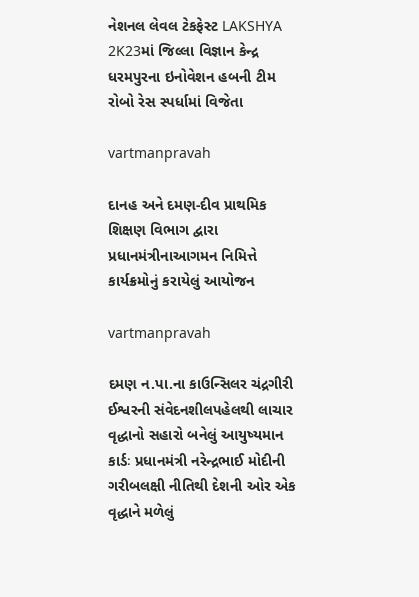નેશનલ લેવલ ટેકફેસ્ટ LAKSHYA 2K23માં જિલ્લા વિજ્ઞાન કેન્દ્ર ધરમપુરના ઇનોવેશન હબની ટીમ રોબો રેસ સ્પર્ધામાં વિજેતા

vartmanpravah

દાનહ અને દમણ-દીવ પ્રાથમિક શિક્ષણ વિભાગ દ્વારા પ્રધાનમંત્રીનાઆગમન નિમિત્તે કાર્યક્રમોનું કરાયેલું આયોજન

vartmanpravah

દમણ ન.પા.ના કાઉન્‍સિલર ચંદ્રગીરી ઈશ્વરની સંવેદનશીલપહેલથી લાચાર વૃદ્ધાનો સહારો બનેલું આયુષ્‍યમાન કાર્ડઃ પ્રધાનમંત્રી નરેન્‍દ્રભાઈ મોદીની ગરીબલક્ષી નીતિથી દેશની ઓર એક વૃદ્ધાને મળેલું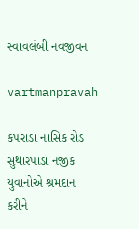સ્‍વાવલંબી નવજીવન

vartmanpravah

કપરાડા નાસિક રોડ સુથારપાડા નજીક યુવાનોએ શ્રમદાન કરીને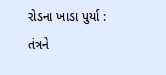રોડના ખાડા પુર્યા : તંત્રને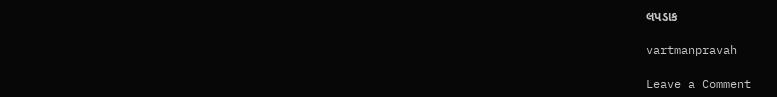લપડાક

vartmanpravah

Leave a Comment